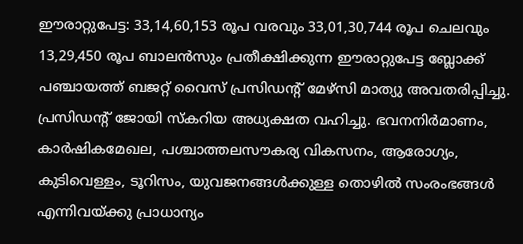ഈരാറ്റുപേട്ട: 33,14,60,153 രൂപ വരവും 33,01,30,744 രൂപ ചെലവും 13,29,450 രൂപ ബാലൻസും പ്രതീക്ഷിക്കുന്ന ഈരാറ്റുപേട്ട ബ്ലോക്ക് പഞ്ചായത്ത് ബജറ്റ് വൈസ് പ്രസിഡന്റ് മേഴ്സി മാത്യു അവതരിപ്പിച്ചു. പ്രസിഡന്റ് ജോയി സ്കറിയ അധ്യക്ഷത വഹിച്ചു. ഭവനനിർമാണം, കാർഷികമേഖല, പശ്ചാത്തലസൗകര്യ വികസനം, ആരോഗ്യം, കുടിവെള്ളം, ടൂറിസം, യുവജനങ്ങൾക്കുള്ള തൊഴിൽ സംരംഭങ്ങൾ എന്നിവയ്ക്കു പ്രാധാന്യം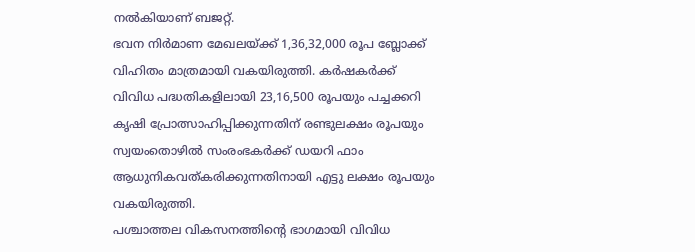നൽകിയാണ് ബജറ്റ്.
ഭവന നിർമാണ മേഖലയ്ക്ക് 1,36,32,000 രൂപ ബ്ലോക്ക് വിഹിതം മാത്രമായി വകയിരുത്തി. കർഷകർക്ക് വിവിധ പദ്ധതികളിലായി 23,16,500 രൂപയും പച്ചക്കറി കൃഷി പ്രോത്സാഹിപ്പിക്കുന്നതിന് രണ്ടുലക്ഷം രൂപയും സ്വയംതൊഴിൽ സംരംഭകർക്ക് ഡയറി ഫാം ആധുനികവത്കരിക്കുന്നതിനായി എട്ടു ലക്ഷം രൂപയും വകയിരുത്തി.
പശ്ചാത്തല വികസനത്തിന്റെ ഭാഗമായി വിവിധ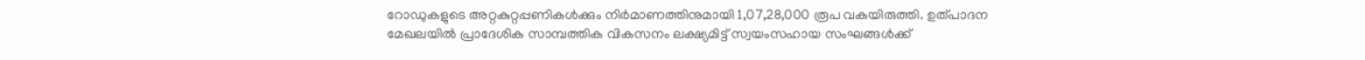റോഡുകളുടെ അറ്റകുറ്റപ്പണികൾക്കും നിർമാണത്തിനുമായി 1,07,28,000 രൂപ വകയിരുത്തി. ഉത്പാദന മേഖലയിൽ പ്രാദേശിക സാമ്പത്തിക വികസനം ലക്ഷ്യമിട്ട് സ്വയംസഹായ സംഘങ്ങൾക്ക്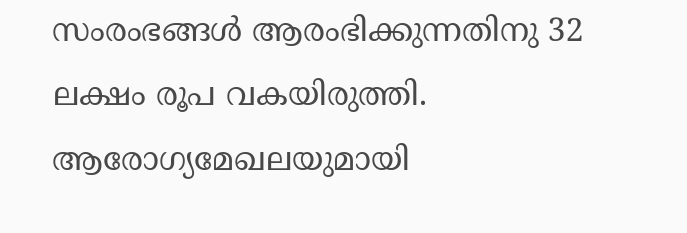സംരംഭങ്ങൾ ആരംഭിക്കുന്നതിനു 32 ലക്ഷം രൂപ വകയിരുത്തി.
ആരോഗ്യമേഖലയുമായി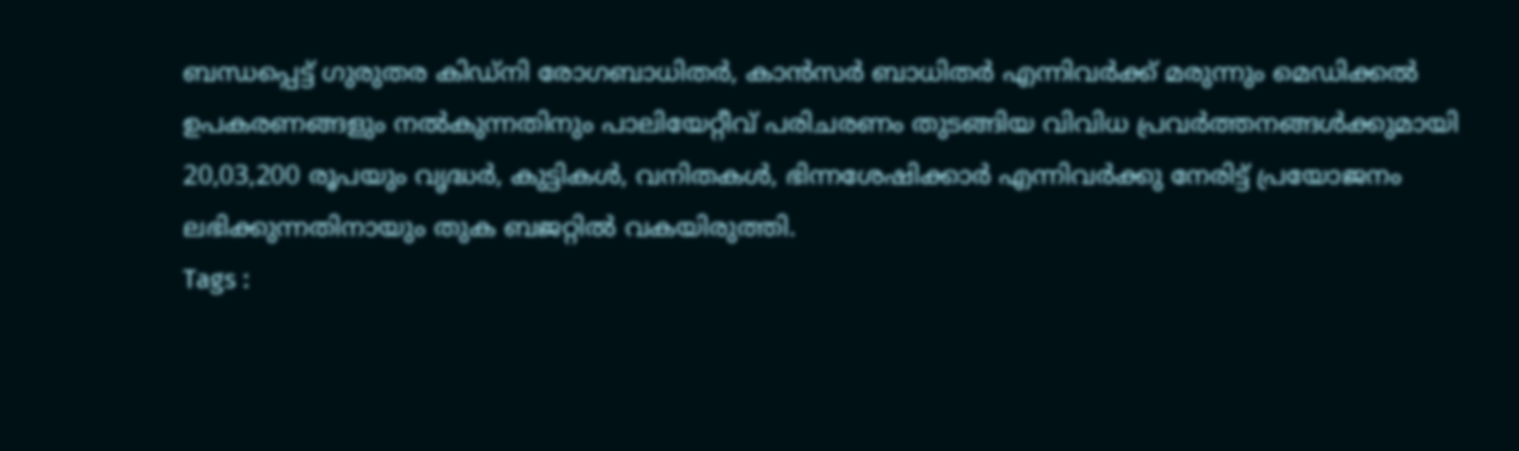ബന്ധപ്പെട്ട് ഗുരുതര കിഡ്നി രോഗബാധിതർ, കാൻസർ ബാധിതർ എന്നിവർക്ക് മരുന്നും മെഡിക്കൽ ഉപകരണങ്ങളും നൽകുന്നതിനും പാലിയേറ്റീവ് പരിചരണം തുടങ്ങിയ വിവിധ പ്രവർത്തനങ്ങൾക്കുമായി 20,03,200 രൂപയും വൃദ്ധർ, കുട്ടികൾ, വനിതകൾ, ഭിന്നശേഷിക്കാർ എന്നിവർക്കു നേരിട്ട് പ്രയോജനം ലഭിക്കുന്നതിനായും തുക ബജറ്റിൽ വകയിരുത്തി.
Tags :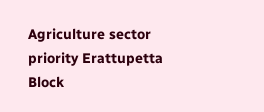Agriculture sector priority Erattupetta Block